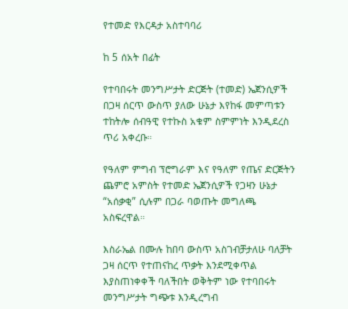የተመድ የእርዳታ አስተባባሪ

ከ 5 ሰአት በፊት

የተባበሩት መንግሥታት ድርጅት (ተመድ) ኤጀንሲዎች በጋዛ ሰርጥ ውስጥ ያለው ሁኔታ እየከፋ መምጣቱን ተከትሎ ሰብዓዊ የተኩስ አቁም ስምምነት እንዲደረስ ጥሪ አቀረቡ።

የዓለም ምግብ ፕሮግራም እና የዓለም የጤና ድርጅትን ጨምሮ አምስት የተመድ ኤጀንሲዎች የጋዛን ሁኔታ “አሰቃቂ” ሲሉም በጋራ ባወጡት መግለጫ አስፍረዋል።

እስራኤል በሙሉ ከበባ ውስጥ አስገብቻታለሁ ባለቻት ጋዛ ሰርጥ የተጠናከረ ጥቃት እንደሚቀጥል እያስጠነቀቀች ባለችበት ወቅትም ነው የተባበሩት መንግሥታት ግጭቱ እንዲረግብ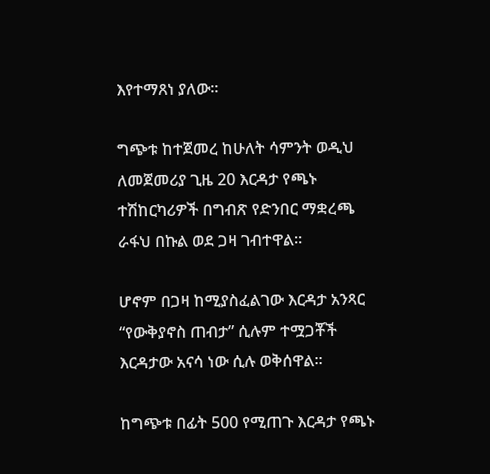እየተማጸነ ያለው።

ግጭቱ ከተጀመረ ከሁለት ሳምንት ወዲህ ለመጀመሪያ ጊዜ 20 እርዳታ የጫኑ ተሽከርካሪዎች በግብጽ የድንበር ማቋረጫ ራፋህ በኩል ወደ ጋዛ ገብተዋል።

ሆኖም በጋዛ ከሚያስፈልገው እርዳታ አንጻር “የውቅያኖስ ጠብታ” ሲሉም ተሟጋቾች እርዳታው አናሳ ነው ሲሉ ወቅሰዋል።

ከግጭቱ በፊት 500 የሚጠጉ እርዳታ የጫኑ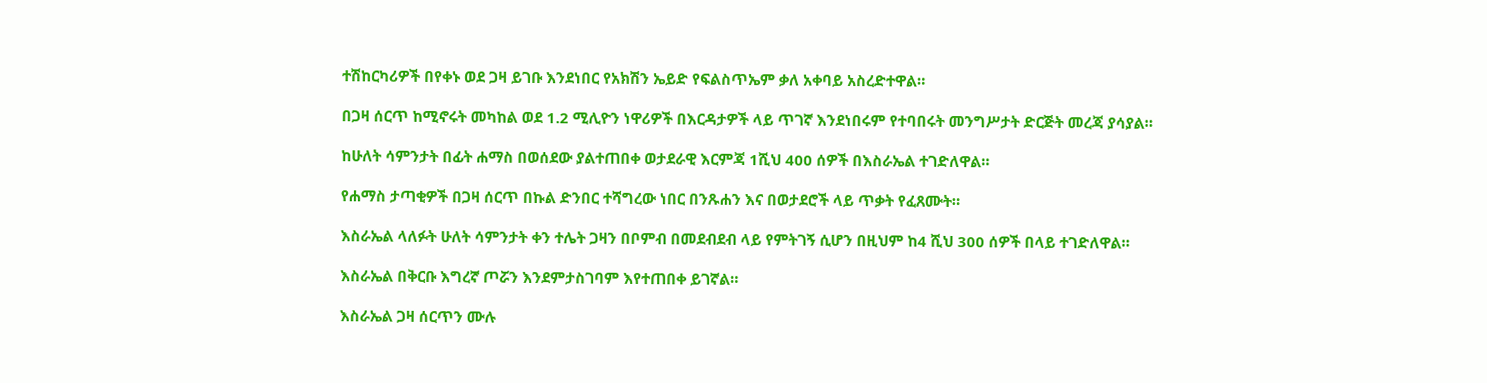ተሽከርካሪዎች በየቀኑ ወደ ጋዛ ይገቡ እንደነበር የአክሽን ኤይድ የፍልስጥኤም ቃለ አቀባይ አስረድተዋል።

በጋዛ ሰርጥ ከሚኖሩት መካከል ወደ 1.2 ሚሊዮን ነዋሪዎች በእርዳታዎች ላይ ጥገኛ እንደነበሩም የተባበሩት መንግሥታት ድርጅት መረጃ ያሳያል።

ከሁለት ሳምንታት በፊት ሐማስ በወሰደው ያልተጠበቀ ወታደራዊ እርምጃ 1ሺህ 400 ሰዎች በእስራኤል ተገድለዋል።

የሐማስ ታጣቂዎች በጋዛ ሰርጥ በኩል ድንበር ተሻግረው ነበር በንጹሐን እና በወታደሮች ላይ ጥቃት የፈጸሙት።

እስራኤል ላለፉት ሁለት ሳምንታት ቀን ተሌት ጋዛን በቦምብ በመደብደብ ላይ የምትገኝ ሲሆን በዚህም ከ4 ሺህ 300 ሰዎች በላይ ተገድለዋል።

እስራኤል በቅርቡ እግረኛ ጦሯን እንደምታስገባም እየተጠበቀ ይገኛል።

እስራኤል ጋዛ ሰርጥን ሙሉ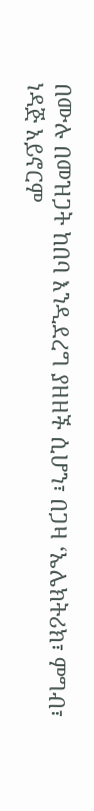በሙሉ በመዝጋት ከበባ እንዲደረግ ያዘዘች ሲሆን፣ በጋዛ ‘ኤሌክትሪክ፣ ምግብ፣ ነዳጅ አይኖርም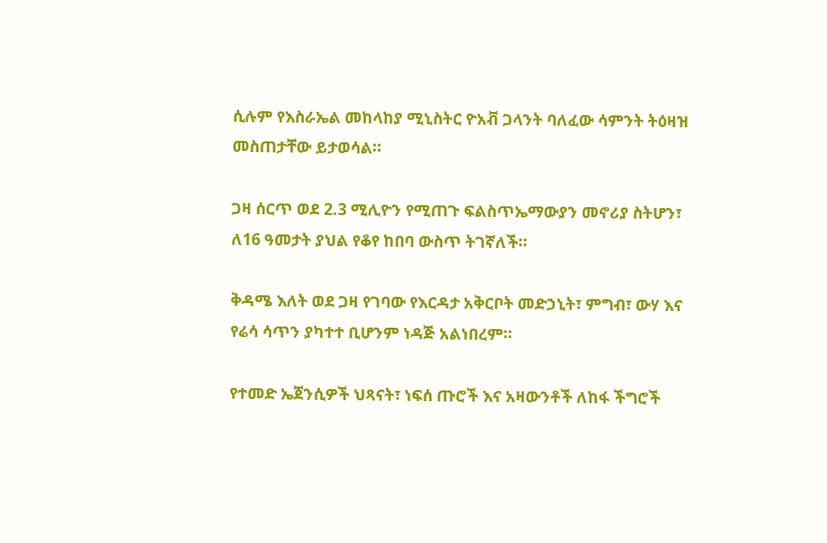ሲሉም የእስራኤል መከላከያ ሚኒስትር ዮአቭ ጋላንት ባለፈው ሳምንት ትዕዛዝ መስጠታቸው ይታወሳል።

ጋዛ ሰርጥ ወደ 2.3 ሚሊዮን የሚጠጉ ፍልስጥኤማውያን መኖሪያ ስትሆን፣ ለ16 ዓመታት ያህል የቆየ ከበባ ውስጥ ትገኛለች።

ቅዳሜ እለት ወደ ጋዛ የገባው የእርዳታ አቅርቦት መድኃኒት፣ ምግብ፣ ውሃ እና የሬሳ ሳጥን ያካተተ ቢሆንም ነዳጅ አልነበረም።

የተመድ ኤጀንሲዎች ህጻናት፣ ነፍሰ ጡሮች እና አዛውንቶች ለከፋ ችግሮች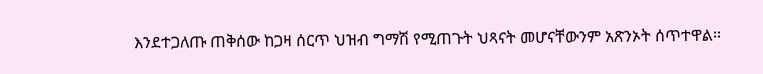እንደተጋለጡ ጠቅሰው ከጋዛ ሰርጥ ህዝብ ግማሽ የሚጠጉት ህጻናት መሆናቸውንም አጽንኦት ሰጥተዋል።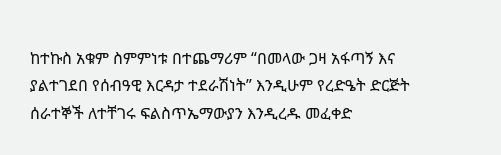ከተኩስ አቁም ስምምነቱ በተጨማሪም “በመላው ጋዛ አፋጣኝ እና ያልተገደበ የሰብዓዊ እርዳታ ተደራሽነት” እንዲሁም የረድዔት ድርጅት ሰራተኞች ለተቸገሩ ፍልስጥኤማውያን እንዲረዱ መፈቀድ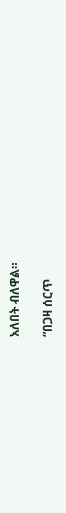አለበት ብለዋል።

“በጋዛ ሰርጥ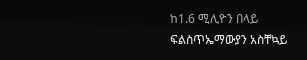ከ1.6 ሚሊዮን በላይ ፍልስጥኤማውያን አስቸኳይ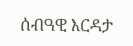ሰብዓዊ እርዳታ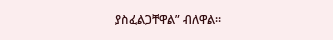ያስፈልጋቸዋል” ብለዋል።